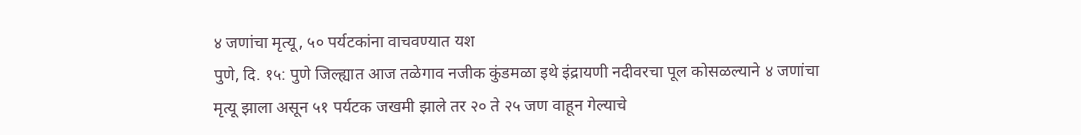४ जणांचा मृत्यू, ५० पर्यटकांना वाचवण्यात यश
पुणे, दि. १५: पुणे जिल्ह्यात आज तळेगाव नजीक कुंडमळा इथे इंद्रायणी नदीवरचा पूल कोसळल्याने ४ जणांचा मृत्यू झाला असून ५१ पर्यटक जखमी झाले तर २० ते २५ जण वाहून गेल्याचे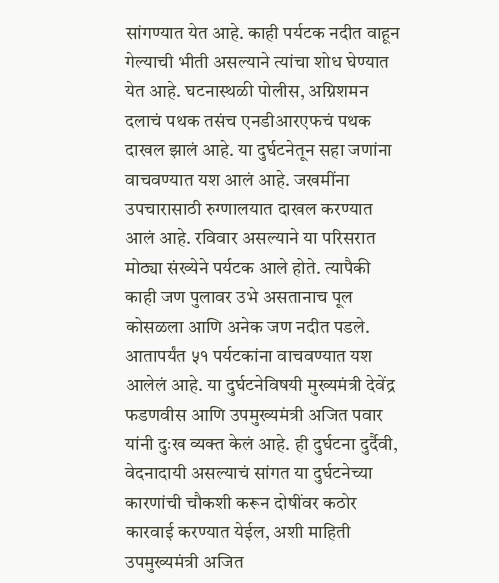सांगण्यात येत आहे. काही पर्यटक नदीत वाहून गेल्याची भीती असल्याने त्यांचा शोध घेण्यात येत आहे. घटनास्थळी पोलीस, अग्निशमन दलाचं पथक तसंच एनडीआरएफचं पथक दाखल झालं आहे. या दुर्घटनेतून सहा जणांना वाचवण्यात यश आलं आहे. जखमींना उपचारासाठी रुग्णालयात दाखल करण्यात आलं आहे. रविवार असल्याने या परिसरात मोठ्या संख्येने पर्यटक आले होते. त्यापैकी काही जण पुलावर उभे असतानाच पूल कोसळला आणि अनेक जण नदीत पडले. आतापर्यंत ५१ पर्यटकांना वाचवण्यात यश आलेलं आहे. या दुर्घटनेविषयी मुख्यमंत्री देवेंद्र फडणवीस आणि उपमुख्यमंत्री अजित पवार यांनी दुःख व्यक्त केलं आहे. ही दुर्घटना दुर्दैवी, वेदनादायी असल्याचं सांगत या दुर्घटनेच्या कारणांची चौकशी करून दोषींवर कठोर कारवाई करण्यात येईल, अशी माहिती उपमुख्यमंत्री अजित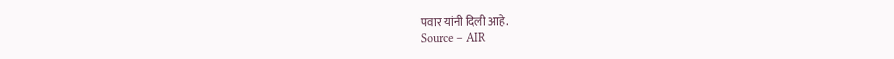पवार यांनी दिली आहे.
Source – AIR